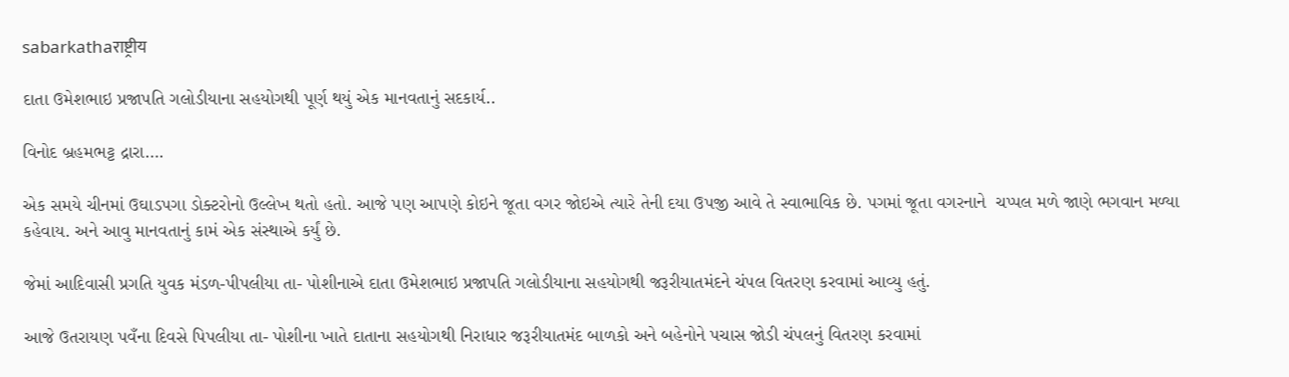sabarkathaराष्ट्रीय

દાતા ઉમેશભાઇ પ્રજાપતિ ગલોડીયાના સહયોગથી પૂર્ણ થયું એક માનવતાનું સદકાર્ય..

વિનોદ બ્રહમભટ્ટ દ્રારા….

એક સમયે ચીનમાં ઉઘાડપગા ડોક્ટરોનો ઉલ્લેખ થતો હતો. આજે પણ આપણે કોઇને જૂતા વગર જોઇએ ત્યારે તેની દયા ઉપજી આવે તે સ્વાભાવિક છે. પગમાં જૂતા વગરનાને  ચપ્પલ મળે જાણે ભગવાન મળ્યા કહેવાય. અને આવુ માનવતાનું કામં એક સંસ્થાએ કર્યું છે.

જેમાં આદિવાસી પ્રગતિ યુવક મંડળ-પીપલીયા તા- પોશીનાએ દાતા ઉમેશભાઇ પ્રજાપતિ ગલોડીયાના સહયોગથી જરૂરીયાતમંદને ચંપલ વિતરણ કરવામાં આવ્યુ હતું.

આજે ઉતરાયણ પવઁના દિવસે પિપલીયા તા- પોશીના ખાતે દાતાના સહયોગથી નિરાધાર જરૂરીયાતમંદ બાળકો અને બહેનોને પચાસ જોડી ચંપલનું વિતરણ કરવામાં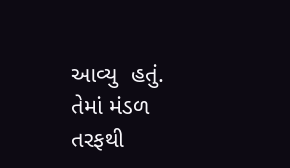આવ્યુ  હતું. તેમાં મંડળ તરફથી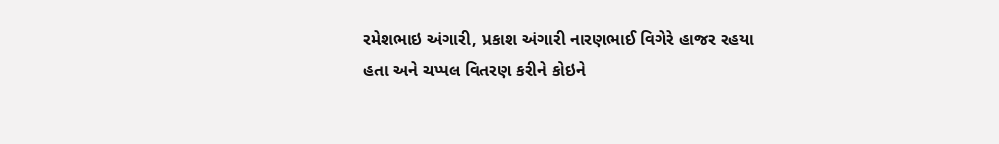રમેશભાઇ અંગારી, પ્રકાશ અંગારી નારણભાઈ વિગેરે હાજર રહયા હતા અને ચપ્પલ વિતરણ કરીને કોઇને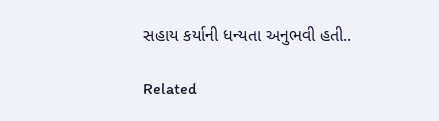સહાય કર્યાની ધન્યતા અનુભવી હતી..

Related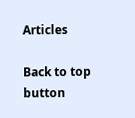Articles

Back to top button